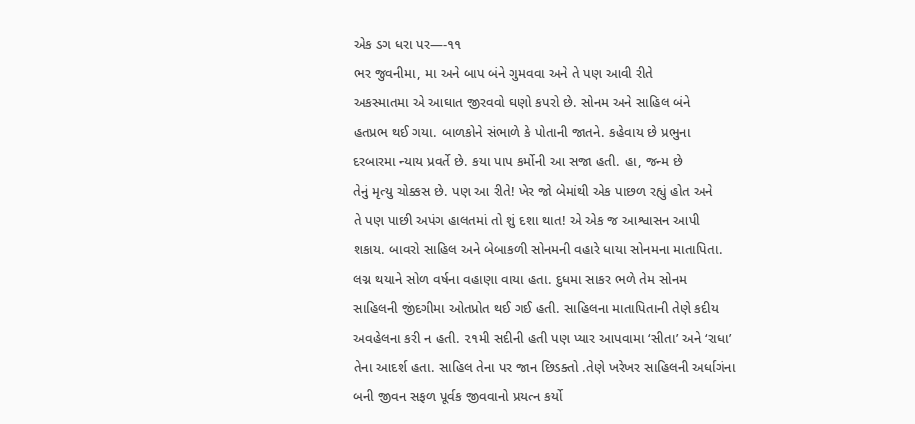એક ડગ ધરા પર—-૧૧
ભર જુવનીમા, મા અને બાપ બંને ગુમવવા અને તે પણ આવી રીતે
અકસ્માતમા એ આઘાત જીરવવો ઘણો કપરો છે. સોનમ અને સાહિલ બંને
હતપ્રભ થઈ ગયા. બાળકોને સંભાળે કે પોતાની જાતને. કહેવાય છે પ્રભુના
દરબારમા ન્યાય પ્રવર્તે છે. કયા પાપ કર્મોની આ સજા હતી. હા, જન્મ છે
તેનું મૃત્યુ ચોક્કસ છે. પણ આ રીતે! ખેર જો બેમાંથી એક પાછળ રહ્યું હોત અને
તે પણ પાછી અપંગ હાલતમાં તો શું દશા થાત! એ એક જ આશ્વાસન આપી
શકાય. બાવરો સાહિલ અને બેબાકળી સોનમની વહારે ધાયા સોનમના માતાપિતા.
લગ્ન થયાને સોળ વર્ષના વહાણા વાયા હતા. દુધમા સાકર ભળે તેમ સોનમ
સાહિલની જીંદગીમા ઓતપ્રોત થઈ ગઈ હતી. સાહિલના માતાપિતાની તેણે કદીય
અવહેલના કરી ન હતી. ૨૧મી સદીની હતી પણ પ્યાર આપવામા ‘સીતા’ અને ‘રાધા’
તેના આદર્શ હતા. સાહિલ તેના પર જાન છિડક્તો .તેણે ખરેખર સાહિલની અર્ધાગંના
બની જીવન સફળ પૂર્વક જીવવાનો પ્રયત્ન કર્યો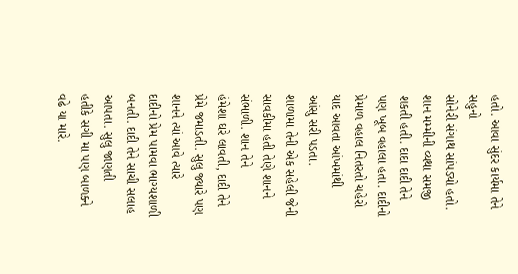હતો. આવા સુંદર કાર્યમા તેને સહુનો
સોનેરી સંગાથ સાંપડ્યો હતો. શાન મમ્મીની વ્યથા સમજી શકતી હતી. દાદા દાદી તેને
પણ ખૂબ વહાલા હતા. દાદીનો પ્રેમાળ વહાલ નિતરતો ચહેરો યાદ આવતા આંખમાંથી
આંસુ સરી પડતા.
શાળામા તેની એક સહેલી જેની સાવકીમા હતી તેણે શાનને સંભાળી. શાન તેને
હંમેશા ઘરે લાવતી, દાદી તેને પ્રેમે જમાડતી. સુલુ જ્યારે પણ શાનને ત્યાં આવે ત્યારે
દાદીનો પ્રેમ પામવા ભાગ્યશાળી બનતી. દાદી તેને સાચી સલાહ આપતા. સુલુ જાણતી
હતીકે સગી મા પણ બાળક્ને વઢે યા મારે.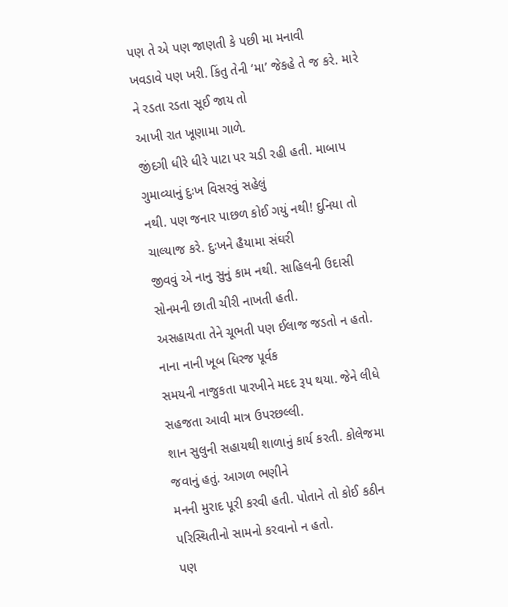પણ તે એ પણ જાણતી કે પછી મા મનાવી
ખવડાવે પણ ખરી. કિંતુ તેની ‘મા’ જેકહે તે જ કરે. મારે ને રડતા રડતા સૂઈ જાય તો
આખી રાત ખૂણામા ગાળે.
જીંદગી ધીરે ધીરે પાટા પર ચડી રહી હતી. માબાપ ગુમાવ્યાનું દુઃખ વિસરવું સહેલું
નથી. પણ જનાર પાછળ કોઈ ગયું નથી! દુનિયા તો ચાલ્યાજ કરે. દુઃખને હૈયામા સંઘરી
જીવવું એ નાનુ સુનું કામ નથી. સાહિલની ઉદાસી સોનમની છાતી ચીરી નાખતી હતી.
અસહાયતા તેને ચૂભતી પણ ઈલાજ જડતો ન હતો. નાના નાની ખૂબ ધિરજ પૂર્વક
સમયની નાજુકતા પારખીને મદદ રૂપ થયા. જેને લીધે સહજતા આવી માત્ર ઉપરછલ્લી.
શાન સુલુની સહાયથી શાળાનું કાર્ય કરતી. કોલેજમા જવાનું હતું. આગળ ભણીને
મનની મુરાદ પૂરી કરવી હતી. પોતાને તો કોઈ કઠીન પરિસ્થિતીનો સામનો કરવાનો ન હતો.
પણ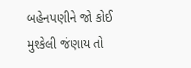બહેનપણીને જો કોઈ મુશ્કેલી જંણાય તો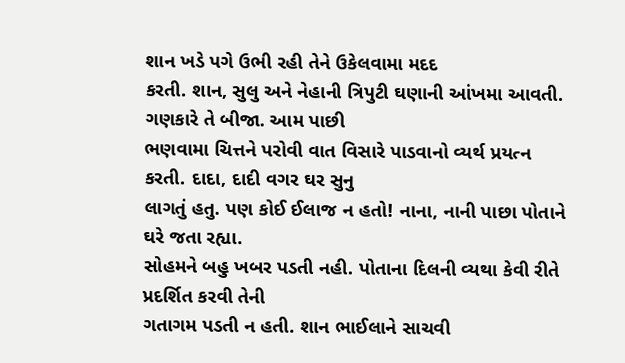શાન ખડે પગે ઉભી રહી તેને ઉકેલવામા મદદ
કરતી. શાન, સુલુ અને નેહાની ત્રિપુટી ઘણાની આંખમા આવતી. ગણકારે તે બીજા. આમ પાછી
ભણવામા ચિત્તને પરોવી વાત વિસારે પાડવાનો વ્યર્થ પ્રયત્ન કરતી. દાદા, દાદી વગર ઘર સુનુ
લાગતું હતુ. પણ કોઈ ઈલાજ ન હતો! નાના, નાની પાછા પોતાને ઘરે જતા રહ્યા.
સોહમને બહુ ખબર પડતી નહી. પોતાના દિલની વ્યથા કેવી રીતે પ્રદર્શિત કરવી તેની
ગતાગમ પડતી ન હતી. શાન ભાઈલાને સાચવી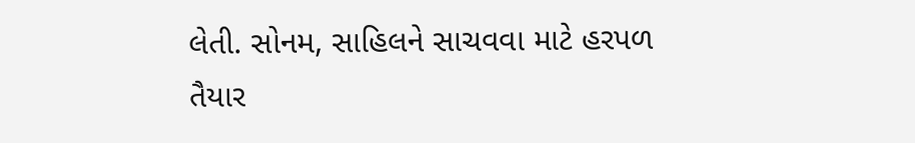લેતી. સોનમ, સાહિલને સાચવવા માટે હરપળ
તૈયાર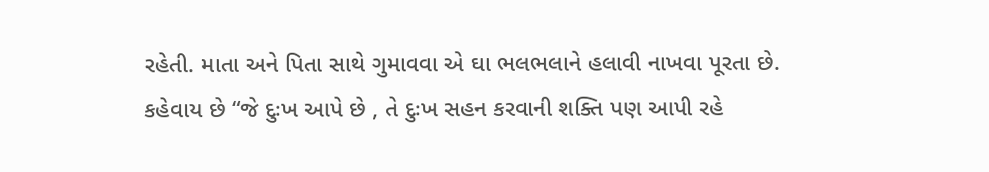રહેતી. માતા અને પિતા સાથે ગુમાવવા એ ઘા ભલભલાને હલાવી નાખવા પૂરતા છે.
કહેવાય છે “જે દુઃખ આપે છે , તે દુઃખ સહન કરવાની શક્તિ પણ આપી રહે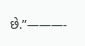છે.”———-